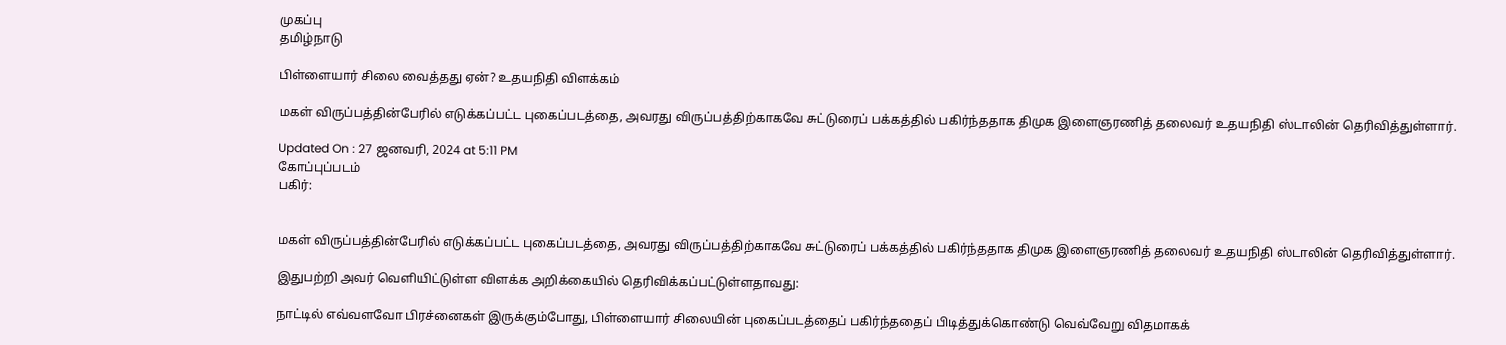முகப்பு
தமிழ்நாடு

பிள்ளையார் சிலை வைத்தது ஏன்? உதயநிதி விளக்கம்

மகள் விருப்பத்தின்பேரில் எடுக்கப்பட்ட புகைப்படத்தை, அவரது விருப்பத்திற்காகவே சுட்டுரைப் பக்கத்தில் பகிர்ந்ததாக திமுக இளைஞரணித் தலைவர் உதயநிதி ஸ்டாலின் தெரிவித்துள்ளார்.

Updated On : 27 ஜனவரி, 2024 at 5:11 PM
கோப்புப்படம்
பகிர்:


மகள் விருப்பத்தின்பேரில் எடுக்கப்பட்ட புகைப்படத்தை, அவரது விருப்பத்திற்காகவே சுட்டுரைப் பக்கத்தில் பகிர்ந்ததாக திமுக இளைஞரணித் தலைவர் உதயநிதி ஸ்டாலின் தெரிவித்துள்ளார்.

இதுபற்றி அவர் வெளியிட்டுள்ள விளக்க அறிக்கையில் தெரிவிக்கப்பட்டுள்ளதாவது:

நாட்டில் எவ்வளவோ பிரச்னைகள் இருக்கும்போது, பிள்ளையார் சிலையின் புகைப்படத்தைப் பகிர்ந்ததைப் பிடித்துக்கொண்டு வெவ்வேறு விதமாகக்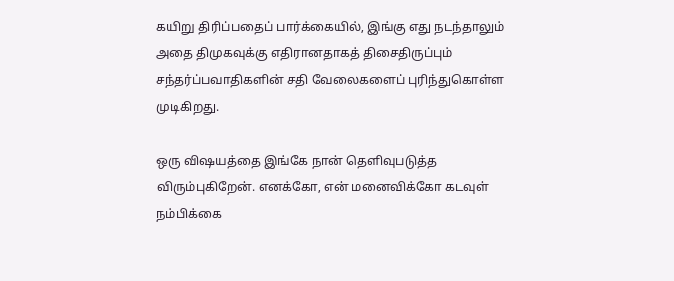கயிறு திரிப்பதைப் பார்க்கையில், இங்கு எது நடந்தாலும் அதை திமுகவுக்கு எதிரானதாகத் திசைதிருப்பும் சந்தர்ப்பவாதிகளின் சதி வேலைகளைப் புரிந்துகொள்ள முடிகிறது.

ஒரு விஷயத்தை இங்கே நான் தெளிவுபடுத்த விரும்புகிறேன். எனக்கோ, என் மனைவிக்கோ கடவுள் நம்பிக்கை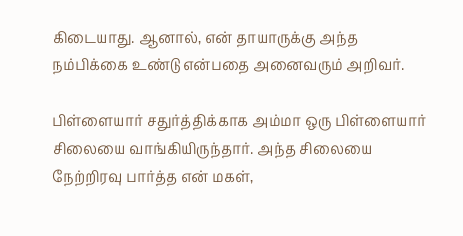கிடையாது. ஆனால், என் தாயாருக்கு அந்த நம்பிக்கை உண்டு என்பதை அனைவரும் அறிவர்.

பிள்ளையார் சதுர்த்திக்காக அம்மா ஒரு பிள்ளையார் சிலையை வாங்கியிருந்தார். அந்த சிலையை நேற்றிரவு பார்த்த என் மகள்,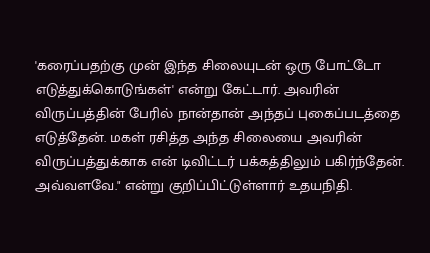'கரைப்பதற்கு முன் இந்த சிலையுடன் ஒரு போட்டோ எடுத்துக்கொடுங்கள்' என்று கேட்டார். அவரின் விருப்பத்தின் பேரில் நான்தான் அந்தப் புகைப்படத்தை எடுத்தேன். மகள் ரசித்த அந்த சிலையை அவரின் விருப்பத்துக்காக என் டிவிட்டர் பக்கத்திலும் பகிர்ந்தேன். அவ்வளவே." என்று குறிப்பிட்டுள்ளார் உதயநிதி.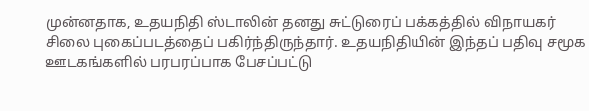முன்னதாக, உதயநிதி ஸ்டாலின் தனது சுட்டுரைப் பக்கத்தில் விநாயகர் சிலை புகைப்படத்தைப் பகிர்ந்திருந்தார். உதயநிதியின் இந்தப் பதிவு சமூக ஊடகங்களில் பரபரப்பாக பேசப்பட்டு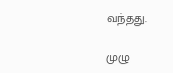வந்தது.

முழு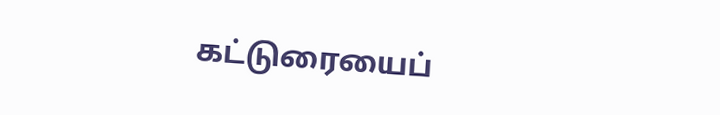கட்டுரையைப்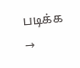படிக்க →